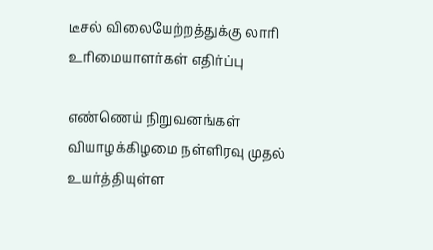டீசல் விலையேற்றத்துக்கு லாரி உரிமையாளர்கள் எதிர்ப்பு

எண்ணெய் நிறுவனங்கள் வியாழக்கிழமை நள்ளிரவு முதல் உயர்த்தியுள்ள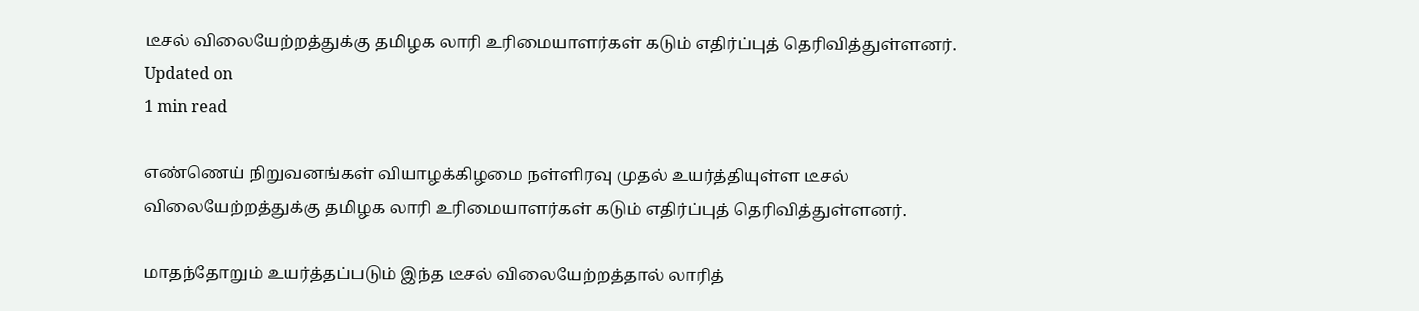டீசல் விலையேற்றத்துக்கு தமிழக லாரி உரிமையாளர்கள் கடும் எதிர்ப்புத் தெரிவித்துள்ளனர்.
Updated on
1 min read

எண்ணெய் நிறுவனங்கள் வியாழக்கிழமை நள்ளிரவு முதல் உயர்த்தியுள்ள டீசல் விலையேற்றத்துக்கு தமிழக லாரி உரிமையாளர்கள் கடும் எதிர்ப்புத் தெரிவித்துள்ளனர்.

மாதந்தோறும் உயர்த்தப்படும் இந்த டீசல் விலையேற்றத்தால் லாரித்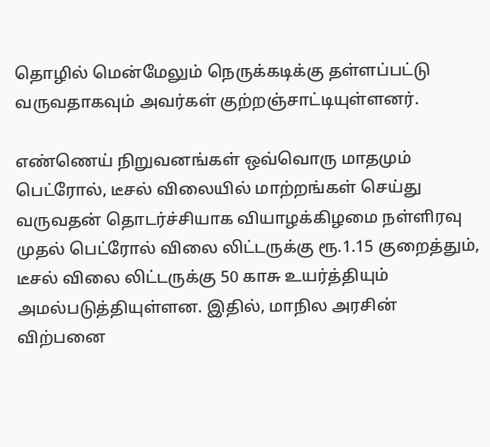தொழில் மென்மேலும் நெருக்கடிக்கு தள்ளப்பட்டு வருவதாகவும் அவர்கள் குற்றஞ்சாட்டியுள்ளனர்.

எண்ணெய் நிறுவனங்கள் ஒவ்வொரு மாதமும் பெட்ரோல், டீசல் விலையில் மாற்றங்கள் செய்து வருவதன் தொடர்ச்சியாக வியாழக்கிழமை நள்ளிரவு முதல் பெட்ரோல் விலை லிட்டருக்கு ரூ.1.15 குறைத்தும், டீசல் விலை லிட்டருக்கு 50 காசு உயர்த்தியும் அமல்படுத்தியுள்ளன. இதில், மாநில அரசின் விற்பனை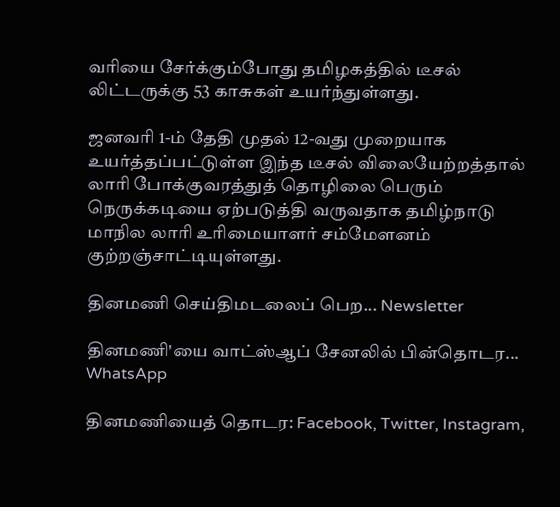வரியை சேர்க்கும்போது தமிழகத்தில் டீசல் லிட்டருக்கு 53 காசுகள் உயர்ந்துள்ளது.

ஜனவரி 1-ம் தேதி முதல் 12-வது முறையாக உயர்த்தப்பட்டுள்ள இந்த டீசல் விலையேற்றத்தால் லாரி போக்குவரத்துத் தொழிலை பெரும் நெருக்கடியை ஏற்படுத்தி வருவதாக தமிழ்நாடு மாநில லாரி உரிமையாளர் சம்மேளனம் குற்றஞ்சாட்டியுள்ளது.

தினமணி செய்திமடலைப் பெற... Newsletter

தினமணி'யை வாட்ஸ்ஆப் சேனலில் பின்தொடர... WhatsApp

தினமணியைத் தொடர: Facebook, Twitter, Instagram,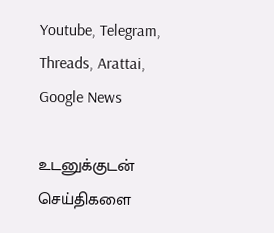Youtube, Telegram, Threads, Arattai, Google News

உடனுக்குடன் செய்திகளை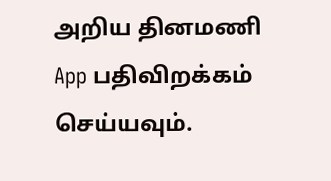அறிய தினமணி App பதிவிறக்கம் செய்யவும்.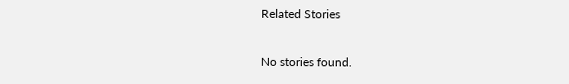Related Stories

No stories found.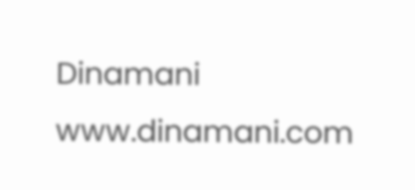Dinamani
www.dinamani.com